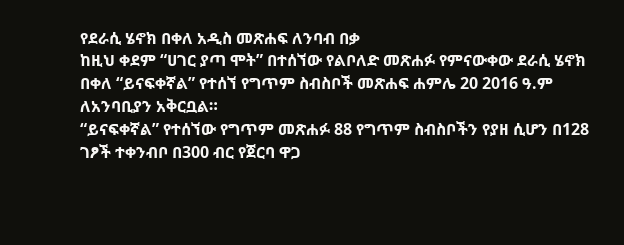የደራሲ ሄኖክ በቀለ አዲስ መጽሐፍ ለንባብ በቃ
ከዚህ ቀደም “ሀገር ያጣ ሞት” በተሰኘው የልቦለድ መጽሐፉ የምናውቀው ደራሲ ሄኖክ በቀለ “ይናፍቀኛል” የተሰኘ የግጥም ስብስቦች መጽሐፍ ሐምሌ 20 2016 ዓ.ም ለአንባቢያን አቅርቧል።
“ይናፍቀኛል” የተሰኘው የግጥም መጽሐፉ 88 የግጥም ስብስቦችን የያዘ ሲሆን በ128 ገፆች ተቀንብቦ በ300 ብር የጀርባ ዋጋ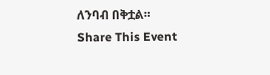ለንባብ በቅቷል።
Share This Event